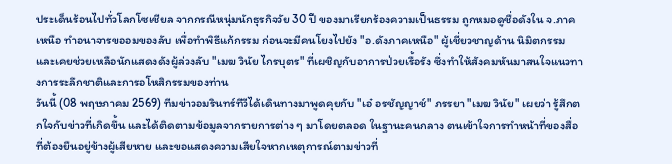ประเด็นร้อนไปทั่วโลกโซเชียล จากกรณีหนุ่มนักธุรกิจวัย 30 ปี ของมาเรียกร้องความเป็นธรรม ถูกหมอดูชื่อดังใน จ.ภาคเหนือ ทำอนาจารขออมของลับ เพื่อทำพิธีแก้กรรม ก่อนจะมีคนโยงไปยัง "อ.ดังภาคเหนือ" ผู้เชี่ยวชาญด้าน นิมิตกรรม และเคยช่วยเหลือนักแสดงดังผู้ล่วงลับ "เมฆ วินัย ไกรบุตร" ที่เผชิญกับอาการป่วยเรื้อรัง ซึ่งทำให้สังคมหันมาสนใจแนวทางการระลึกชาติและการอโหสิกรรมของท่าน
วันนี้ (08 พฤษภาคม 2569) ทีมข่าวอมรินทร์ทีวีได้เดินทางมาพูดคุยกับ "เอ๋ อรชัญญาช์" ภรรยา "เมฆ วินัย" เผยว่า รู้สึกตกใจกับข่าวที่เกิดขึ้น และได้ติดตามข้อมูลจากรายการต่าง ๆ มาโดยตลอด ในฐานะคนกลาง ตนเข้าใจการทำหน้าที่ของสื่อที่ต้องยืนอยู่ข้างผู้เสียหาย และขอแสดงความเสียใจหากเหตุการณ์ตามข่าวที่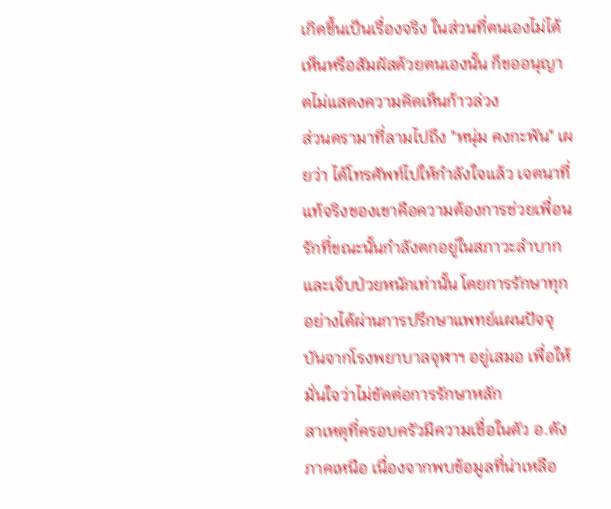เกิดขึ้นเป็นเรื่องจริง ในส่วนที่ตนเองไม่ได้เห็นหรือสัมผัสด้วยตนเองนั้น ก็ขออนุญาตไม่แสดงความคิดเห็นก้าวล่วง
ส่วนดรามาที่ลามไปถึง "หนุ่ม คงกะพัน" เผยว่า ได้โทรศัพท์ไปให้กำลังใจแล้ว เจตนาที่แท้จริงของเขาคือความต้องการช่วยเพื่อนรักที่ขณะนั้นกำลังตกอยู่ในสภาวะลำบากและเจ็บป่วยหนักเท่านั้น โดยการรักษาทุกอย่างได้ผ่านการปรึกษาแพทย์แผนปัจจุบันจากโรงพยาบาลจุฬาฯ อยู่เสมอ เพื่อให้มั่นใจว่าไม่ขัดต่อการรักษาหลัก
สาเหตุที่ครอบครัวมีความเชื่อในตัว อ.ดังภาคเหนือ เนื่องจากพบข้อมูลที่น่าเหลือ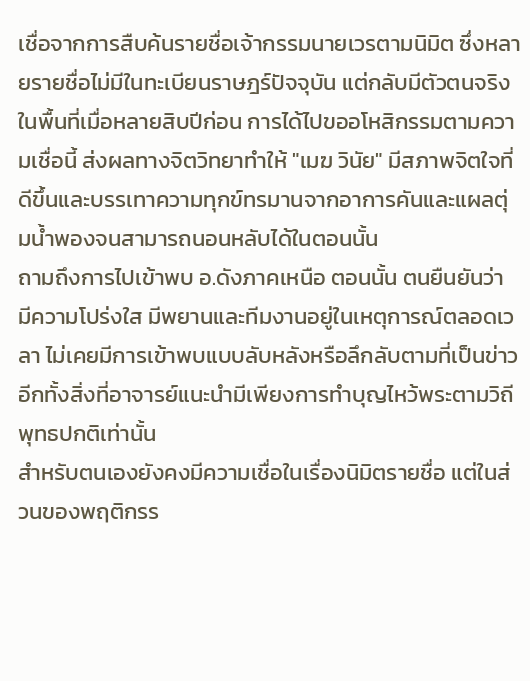เชื่อจากการสืบค้นรายชื่อเจ้ากรรมนายเวรตามนิมิต ซึ่งหลายรายชื่อไม่มีในทะเบียนราษฎร์ปัจจุบัน แต่กลับมีตัวตนจริงในพื้นที่เมื่อหลายสิบปีก่อน การได้ไปขออโหสิกรรมตามความเชื่อนี้ ส่งผลทางจิตวิทยาทำให้ "เมฆ วินัย" มีสภาพจิตใจที่ดีขึ้นและบรรเทาความทุกข์ทรมานจากอาการคันและแผลตุ่มน้ำพองจนสามารถนอนหลับได้ในตอนนั้น
ถามถึงการไปเข้าพบ อ.ดังภาคเหนือ ตอนนั้น ตนยืนยันว่า มีความโปร่งใส มีพยานและทีมงานอยู่ในเหตุการณ์ตลอดเวลา ไม่เคยมีการเข้าพบแบบลับหลังหรือลึกลับตามที่เป็นข่าว อีกทั้งสิ่งที่อาจารย์แนะนำมีเพียงการทำบุญไหว้พระตามวิถีพุทธปกติเท่านั้น
สำหรับตนเองยังคงมีความเชื่อในเรื่องนิมิตรายชื่อ แต่ในส่วนของพฤติกรร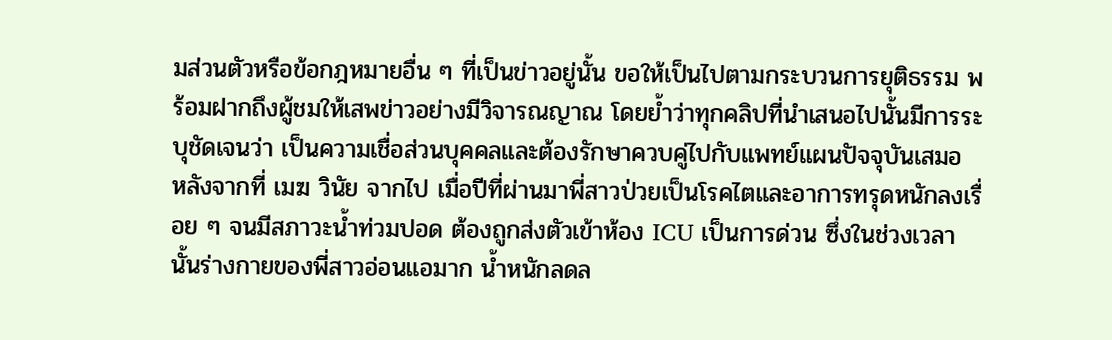มส่วนตัวหรือข้อกฎหมายอื่น ๆ ที่เป็นข่าวอยู่นั้น ขอให้เป็นไปตามกระบวนการยุติธรรม พร้อมฝากถึงผู้ชมให้เสพข่าวอย่างมีวิจารณญาณ โดยย้ำว่าทุกคลิปที่นำเสนอไปนั้นมีการระบุชัดเจนว่า เป็นความเชื่อส่วนบุคคลและต้องรักษาควบคู่ไปกับแพทย์แผนปัจจุบันเสมอ
หลังจากที่ เมฆ วินัย จากไป เมื่อปีที่ผ่านมาพี่สาวป่วยเป็นโรคไตและอาการทรุดหนักลงเรื่อย ๆ จนมีสภาวะน้ำท่วมปอด ต้องถูกส่งตัวเข้าห้อง ICU เป็นการด่วน ซึ่งในช่วงเวลานั้นร่างกายของพี่สาวอ่อนแอมาก น้ำหนักลดล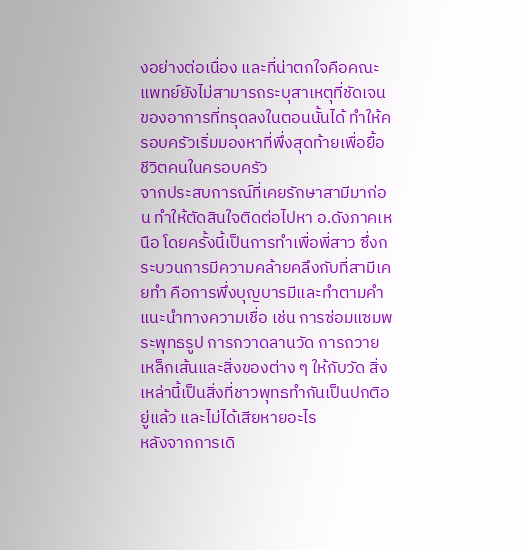งอย่างต่อเนื่อง และที่น่าตกใจคือคณะแพทย์ยังไม่สามารถระบุสาเหตุที่ชัดเจนของอาการที่ทรุดลงในตอนนั้นได้ ทำให้ครอบครัวเริ่มมองหาที่พึ่งสุดท้ายเพื่อยื้อชีวิตคนในครอบครัว
จากประสบการณ์ที่เคยรักษาสามีมาก่อน ทำให้ตัดสินใจติดต่อไปหา อ.ดังภาคเหนือ โดยครั้งนี้เป็นการทำเพื่อพี่สาว ซึ่งกระบวนการมีความคล้ายคลึงกับที่สามีเคยทำ คือการพึ่งบุญบารมีและทำตามคำแนะนำทางความเชื่อ เช่น การซ่อมแซมพระพุทธรูป การกวาดลานวัด การถวายเหล็กเส้นและสิ่งของต่าง ๆ ให้กับวัด สิ่งเหล่านี้เป็นสิ่งที่ชาวพุทธทำกันเป็นปกติอยู่แล้ว และไม่ได้เสียหายอะไร
หลังจากการเดิ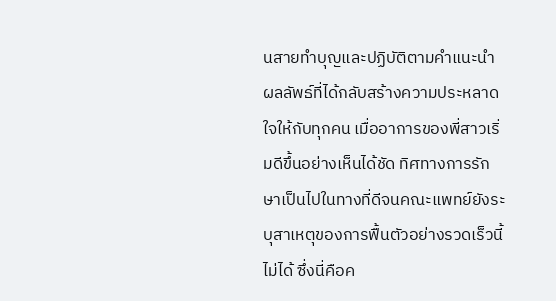นสายทำบุญและปฏิบัติตามคำแนะนำ ผลลัพธ์ที่ได้กลับสร้างความประหลาดใจให้กับทุกคน เมื่ออาการของพี่สาวเริ่มดีขึ้นอย่างเห็นได้ชัด ทิศทางการรักษาเป็นไปในทางที่ดีจนคณะแพทย์ยังระบุสาเหตุของการฟื้นตัวอย่างรวดเร็วนี้ไม่ได้ ซึ่งนี่คือค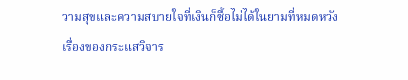วามสุขและความสบายใจที่เงินก็ซื้อไม่ได้ในยามที่หมดหวัง
เรื่องของกระแสวิจาร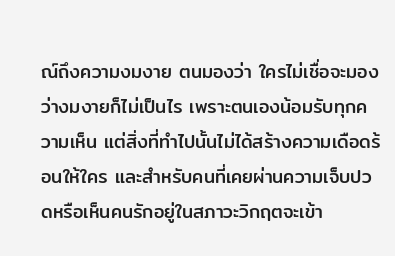ณ์ถึงความงมงาย ตนมองว่า ใครไม่เชื่อจะมองว่างมงายก็ไม่เป็นไร เพราะตนเองน้อมรับทุกความเห็น แต่สิ่งที่ทำไปนั้นไม่ได้สร้างความเดือดร้อนให้ใคร และสำหรับคนที่เคยผ่านความเจ็บปวดหรือเห็นคนรักอยู่ในสภาวะวิกฤตจะเข้า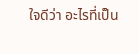ใจดีว่า อะไรที่เป็น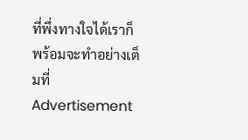ที่พึ่งทางใจได้เราก็พร้อมจะทำอย่างเต็มที่
Advertisement